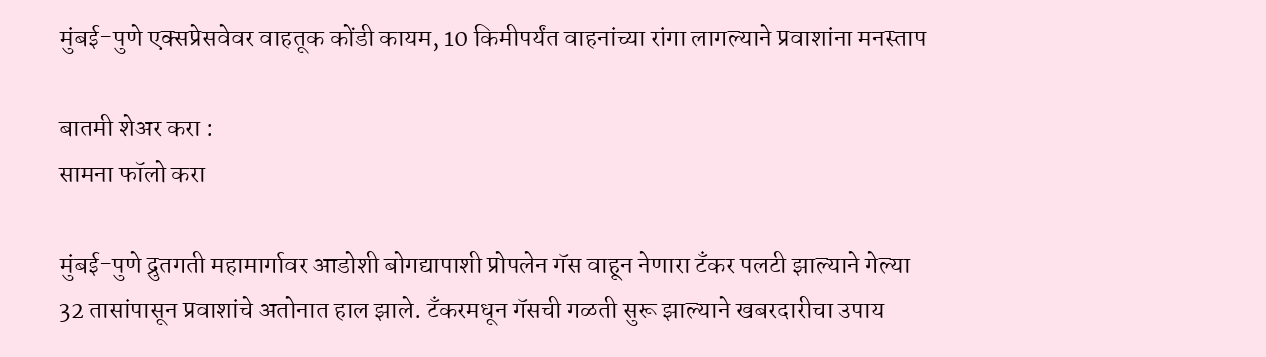मुंबई-पुणे एक्सप्रेसवेवर वाहतूक कोंडी कायम, 10 किमीपर्यंत वाहनांच्या रांगा लागल्याने प्रवाशांना मनस्ताप

बातमी शेअर करा :
सामना फॉलो करा

मुंबई-पुणे द्रुतगती महामार्गावर आडोशी बोगद्यापाशी प्रोपलेन गॅस वाहून नेणारा टँकर पलटी झाल्याने गेल्या 32 तासांपासून प्रवाशांचे अतोनात हाल झाले. टँकरमधून गॅसची गळती सुरू झाल्याने खबरदारीचा उपाय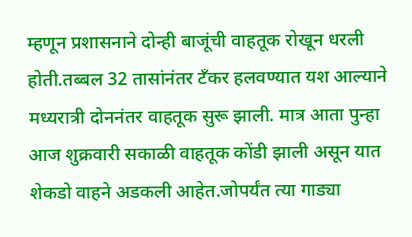म्हणून प्रशासनाने दोन्ही बाजूंची वाहतूक रोखून धरली होती.तब्बल 32 तासांनंतर टँकर हलवण्यात यश आल्याने मध्यरात्री दोननंतर वाहतूक सुरू झाली. मात्र आता पुन्हा आज शुक्रवारी सकाळी वाहतूक कोंडी झाली असून यात शेकडो वाहने अडकली आहेत.जोपर्यंत त्या गाड्या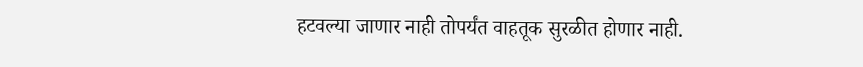हटवल्या जाणार नाही तोपर्यंत वाहतूक सुरळीत होणार नाही.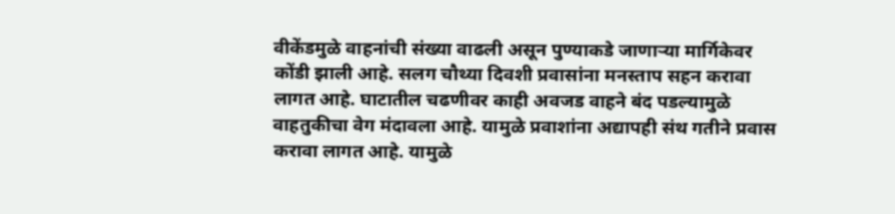वीकेंडमुळे वाहनांची संख्या वाढली असून पुण्याकडे जाणाऱ्या मार्गिकेवर कोंडी झाली आहे. सलग चौथ्या दिवशी प्रवासांना मनस्ताप सहन करावा लागत आहे. घाटातील चढणीवर काही अवजड वाहने बंद पडल्यामुळे वाहतुकीचा वेग मंदावला आहे. यामुळे प्रवाशांना अद्यापही संथ गतीने प्रवास करावा लागत आहे. यामुळे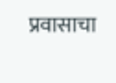प्रवासाचा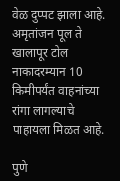वेळ दुप्पट झाला आहे. अमृतांजन पूल ते खालापूर टोल नाकादरम्यान 10 किमीपर्यंत वाहनांच्या रांगा लागल्याचे पाहायला मिळत आहे.

पुणे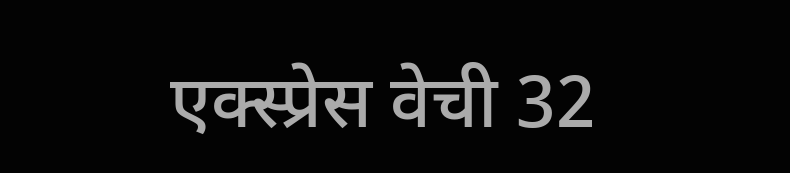एक्स्प्रेस वेची 32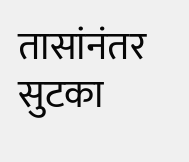तासांनंतर सुटका